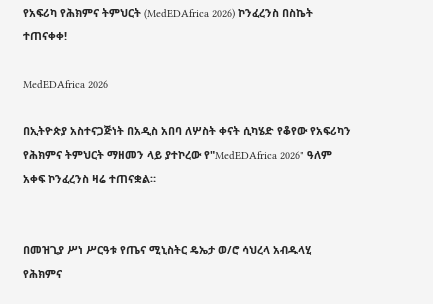የአፍሪካ የሕክምና ትምህርት (MedEDAfrica 2026) ኮንፈረንስ በስኬት ተጠናቀቀ!

MedEDAfrica 2026

በኢትዮጵያ አስተናጋጅነት በአዲስ አበባ ለሦስት ቀናት ሲካሄድ የቆየው የአፍሪካን የሕክምና ትምህርት ማዘመን ላይ ያተኮረው የ"MedEDAfrica 2026" ዓለም አቀፍ ኮንፈረንስ ዛሬ ተጠናቋል።


በመዝጊያ ሥነ ሥርዓቱ የጤና ሚኒስትር ዴኤታ ወ/ሮ ሳህረላ አብዱላሂ የሕክምና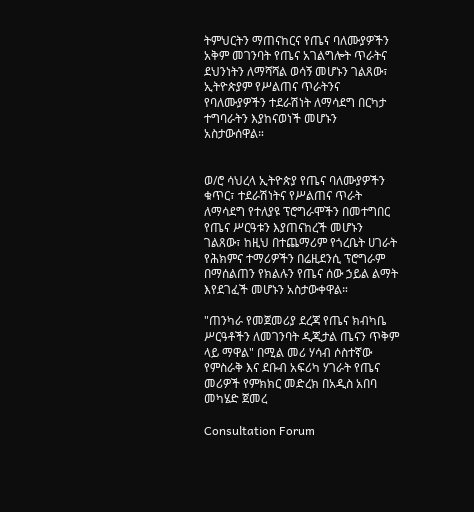ትምህርትን ማጠናከርና የጤና ባለሙያዎችን አቅም መገንባት የጤና አገልግሎት ጥራትና ደህንነትን ለማሻሻል ወሳኝ መሆኑን ገልጸው፣ ኢትዮጵያም የሥልጠና ጥራትንና የባለሙያዎችን ተደራሽነት ለማሳደግ በርካታ ተግባራትን እያከናወነች መሆኑን አስታውሰዋል።


ወ/ሮ ሳህረላ ኢትዮጵያ የጤና ባለሙያዎችን ቁጥር፣ ተደራሽነትና የሥልጠና ጥራት ለማሳደግ የተለያዩ ፕሮግራሞችን በመተግበር የጤና ሥርዓቱን እያጠናከረች መሆኑን ገልጸው፣ ከዚህ በተጨማሪም የጎረቤት ሀገራት የሕክምና ተማሪዎችን በሬዚደንሲ ፕሮግራም በማሰልጠን የክልሉን የጤና ሰው ኃይል ልማት እየደገፈች መሆኑን አስታውቀዋል።

"ጠንካራ የመጀመሪያ ደረጃ የጤና ክብካቤ ሥርዓቶችን ለመገንባት ዲጂታል ጤናን ጥቅም ላይ ማዋል" በሚል መሪ ሃሳብ ሶስተኛው የምስራቅ እና ደቡብ አፍሪካ ሃገራት የጤና መሪዎች የምክክር መድረክ በአዲስ አበባ መካሄድ ጀመረ

Consultation Forum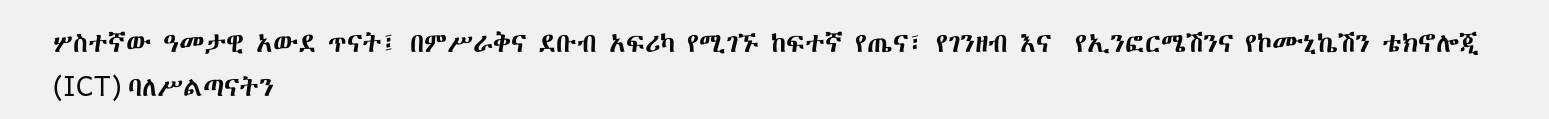ሦስተኛው ዓመታዊ አውደ ጥናት፤ በምሥራቅና ደቡብ አፍሪካ የሚገኙ ከፍተኛ የጤና፣ የገንዘብ እና  የኢንፎርሜሽንና የኮሙኒኬሽን ቴክኖሎጂ (ICT) ባለሥልጣናትን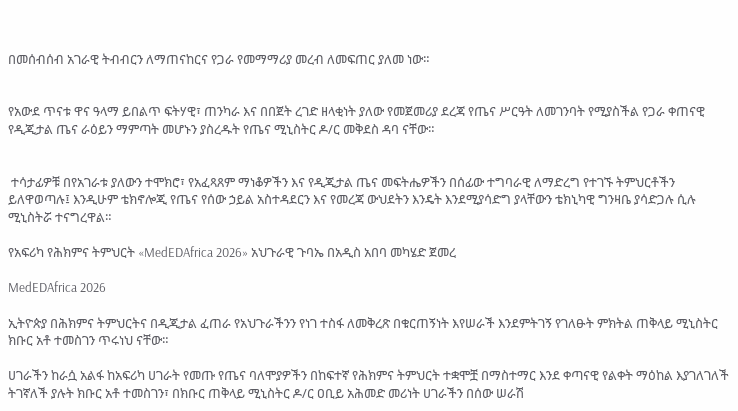በመሰብሰብ አገራዊ ትብብርን ለማጠናከርና የጋራ የመማማሪያ መረብ ለመፍጠር ያለመ ነው።


የአውደ ጥናቱ ዋና ዓላማ ይበልጥ ፍትሃዊ፣ ጠንካራ እና በበጀት ረገድ ዘላቂነት ያለው የመጀመሪያ ደረጃ የጤና ሥርዓት ለመገንባት የሚያስችል የጋራ ቀጠናዊ የዲጂታል ጤና ራዕይን ማምጣት መሆኑን ያስረዱት የጤና ሚኒስትር ዶ/ር መቅደስ ዳባ ናቸው።


 ተሳታፊዎቹ በየአገራቱ ያለውን ተሞክሮ፣ የአፈጻጸም ማነቆዎችን እና የዲጂታል ጤና መፍትሔዎችን በሰፊው ተግባራዊ ለማድረግ የተገኙ ትምህርቶችን ይለዋወጣሉ፤ እንዲሁም ቴክኖሎጂ የጤና የሰው ኃይል አስተዳደርን እና የመረጃ ውህደትን እንዴት እንደሚያሳድግ ያላቸውን ቴክኒካዊ ግንዛቤ ያሳድጋሉ ሲሉ ሚኒስትሯ ተናግረዋል።

የአፍሪካ የሕክምና ትምህርት «MedEDAfrica 2026» አህጉራዊ ጉባኤ በአዲስ አበባ መካሄድ ጀመረ

MedEDAfrica 2026

ኢትዮጵያ በሕክምና ትምህርትና በዲጂታል ፈጠራ የአህጉራችንን የነገ ተስፋ ለመቅረጽ በቁርጠኝነት እየሠራች እንደምትገኝ የገለፁት ምክትል ጠቅላይ ሚኒስትር ክቡር አቶ ተመስገን ጥሩነህ ናቸው።

ሀገራችን ከራሷ አልፋ ከአፍሪካ ሀገራት የመጡ የጤና ባለሞያዎችን በከፍተኛ የሕክምና ትምህርት ተቋሞቿ በማስተማር እንደ ቀጣናዊ የልቀት ማዕከል እያገለገለች ትገኛለች ያሉት ክቡር አቶ ተመስገን፣ በክቡር ጠቅላይ ሚኒስትር ዶ/ር ዐቢይ አሕመድ መሪነት ሀገራችን በሰው ሠራሽ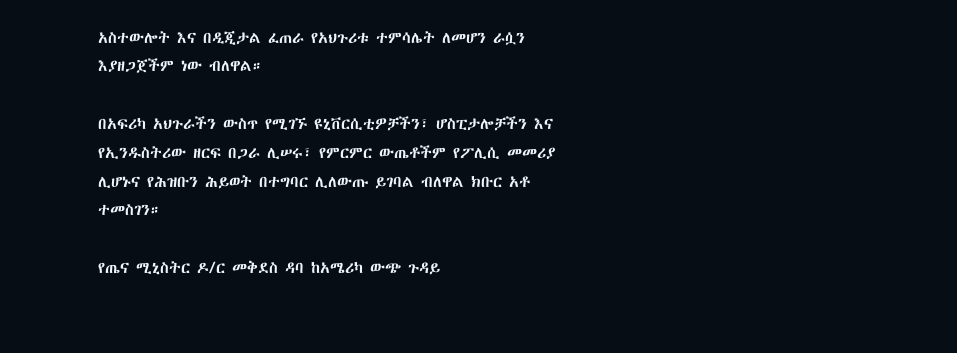አስተውሎት እና በዲጂታል ፈጠራ የአህጉሪቱ ተምሳሌት ለመሆን ራሷን እያዘጋጀችም ነው ብለዋል።

በአፍሪካ አህጉራችን ውስጥ የሚገኙ ዩኒቨርሲቲዎቻችን፣ ሆስፒታሎቻችን እና የኢንዱስትሪው ዘርፍ በጋራ ሊሠሩ፣ የምርምር ውጤቶችም የፖሊሲ መመሪያ ሊሆኑና የሕዝቡን ሕይወት በተግባር ሊለውጡ ይገባል ብለዋል ክቡር አቶ ተመስገን።

የጤና ሚኒስትር ዶ/ር መቅደስ ዳባ ከአሜሪካ ውጭ ጉዳይ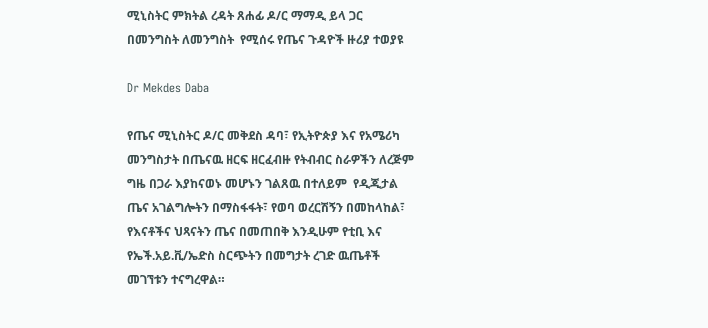ሚኒስትር ምክትል ረዳት ጸሐፊ ዶ/ር ማማዲ ይላ ጋር በመንግስት ለመንግስት  የሚሰሩ የጤና ጉዳዮች ዙሪያ ተወያዩ

Dr Mekdes Daba

የጤና ሚኒስትር ዶ/ር መቅደስ ዳባ፣ የኢትዮጵያ እና የአሜሪካ መንግስታት በጤናዉ ዘርፍ ዘርፈብዙ የትብብር ስራዎችን ለረጅም ግዜ በጋራ እያከናወኑ መሆኑን ገልጸዉ በተለይም  የዲጂታል ጤና አገልግሎትን በማስፋፋት፣ የወባ ወረርሽኝን በመከላከል፣ የእናቶችና ህጻናትን ጤና በመጠበቅ እንዲሁም የቲቢ እና የኤች.አይ.ቪ/ኤድስ ስርጭትን በመግታት ረገድ ዉጤቶች መገኘቱን ተናግረዋል።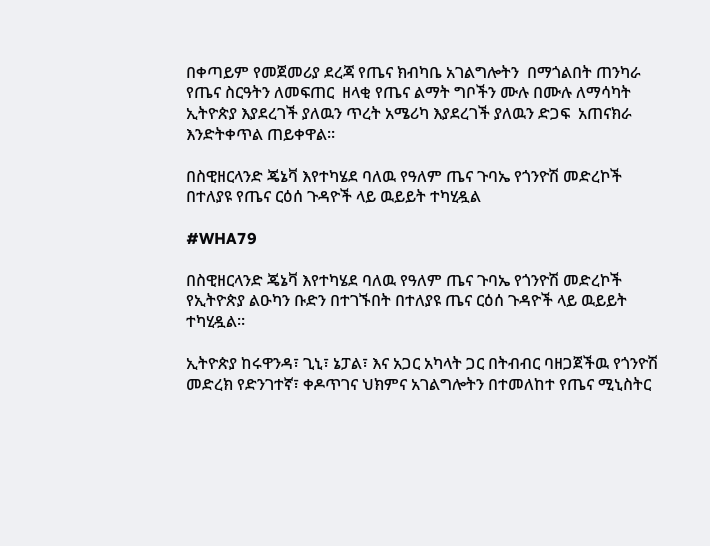በቀጣይም የመጀመሪያ ደረጃ የጤና ክብካቤ አገልግሎትን  በማጎልበት ጠንካራ የጤና ስርዓትን ለመፍጠር  ዘላቂ የጤና ልማት ግቦችን ሙሉ በሙሉ ለማሳካት ኢትዮጵያ እያደረገች ያለዉን ጥረት አሜሪካ እያደረገች ያለዉን ድጋፍ  አጠናክራ እንድትቀጥል ጠይቀዋል።

በስዊዘርላንድ ጄኔቫ እየተካሄደ ባለዉ የዓለም ጤና ጉባኤ የጎንዮሽ መድረኮች በተለያዩ የጤና ርዕሰ ጉዳዮች ላይ ዉይይት ተካሂዷል

#WHA79

በስዊዘርላንድ ጄኔቫ እየተካሄደ ባለዉ የዓለም ጤና ጉባኤ የጎንዮሽ መድረኮች የኢትዮጵያ ልዑካን ቡድን በተገኙበት በተለያዩ ጤና ርዕሰ ጉዳዮች ላይ ዉይይት ተካሂዷል።

ኢትዮጵያ ከሩዋንዳ፣ ጊኒ፣ ኔፓል፣ እና አጋር አካላት ጋር በትብብር ባዘጋጀችዉ የጎንዮሽ መድረክ የድንገተኛ፣ ቀዶጥገና ህክምና አገልግሎትን በተመለከተ የጤና ሚኒስትር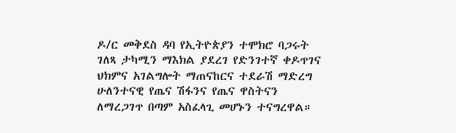ዶ/ር መቅደስ ዳባ የኢትዮጵያን ተሞክሮ ባጋሩት ገለጻ ታካሚን ማእክል ያደረገ የድንገተኛ ቀዶጥገና ህክምና አገልግሎት ማጠናከርና ተደራሽ ማድረግ ሁለንተናዊ የጤና ሽፋንና የጤና ዋስትናን ለማረጋገጥ በጣም አስፈላጊ መሆኑን ተናግረዋል።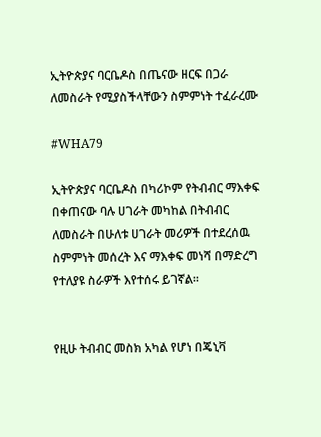ኢትዮጵያና ባርቤዶስ በጤናው ዘርፍ በጋራ ለመስራት የሚያስችላቸውን ስምምነት ተፈራረሙ

#WHA79

ኢትዮጵያና ባርቤዶስ በካሪኮም የትብብር ማእቀፍ በቀጠናው ባሉ ሀገራት መካከል በትብብር ለመስራት በሁለቱ ሀገራት መሪዎች በተደረሰዉ ስምምነት መሰረት እና ማእቀፍ መነሻ በማድረግ የተለያዩ ስራዎች እየተሰሩ ይገኛል።


የዚሁ ትብብር መስክ አካል የሆነ በጄኒቫ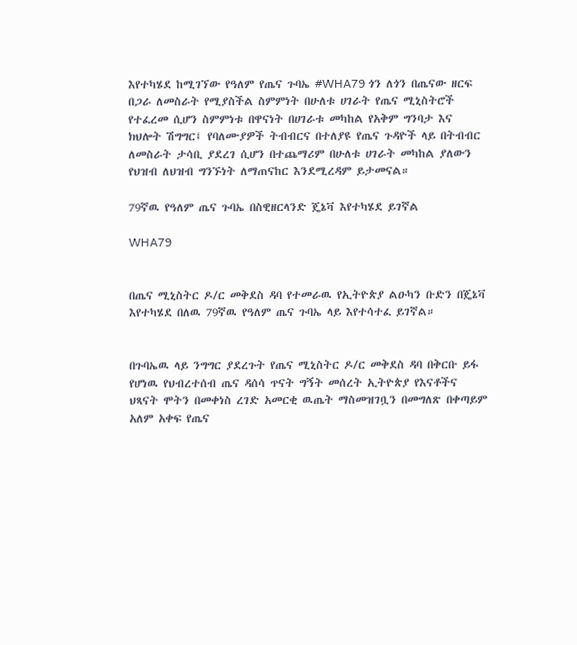እየተካሄደ ከሚገኘው የዓለም የጤና ጉባኤ #WHA79 ጎን ለጎን በጤናው ዘርፍ በጋራ ለመስራት የሚያስችል ስምምነት በሁለቱ ሀገራት የጤና ሚኒስትሮች የተፈረመ ሲሆን ስምምነቱ በዋናነት በሀገራቱ መካከል የአቅም ግንባታ እና ክህሎት ሽግግር፤ የባለሙያዎች ትብብርና በተለያዩ የጤና ጉዳዮች ላይ በትብብር ለመስራት ታሳቢ ያደረገ ሲሆን በተጨማሪም በሁለቱ ሀገራት መካከል ያለውን የህዝብ ለህዝብ ግንኙነት ለማጠናከር እንደሚረዳም ይታመናል።

79ኛዉ የዓለም ጤና ጉባኤ በስዊዘርላንድ ጄኔቫ እየተካሄደ ይገኛል

WHA79


በጤና ሚኒስትር ዶ/ር መቅደስ ዳባ የተመራዉ የኢትዮጵያ ልዑካን ቡድን በጄኔቫ እየተካሄደ በለዉ 79ኛዉ የዓለም ጤና ጉባኤ ላይ እየተሳተፈ ይገኛል።


በጉባኤዉ ላይ ንግግር ያደረጉት የጤና ሚኒስትር ዶ/ር መቅደስ ዳባ በቅርቡ ይፋ የሆነዉ የህብረተሰብ ጤና ዳሰሳ ጥናት ግኝት መሰረት ኢትዮጵያ የእናቶችና ህጻናት ሞትን በመቀነስ ረገድ አመርቂ ዉጤት ማስመዝገቧን በመግለጽ በቀጣይም አለም አቀፍ የጤና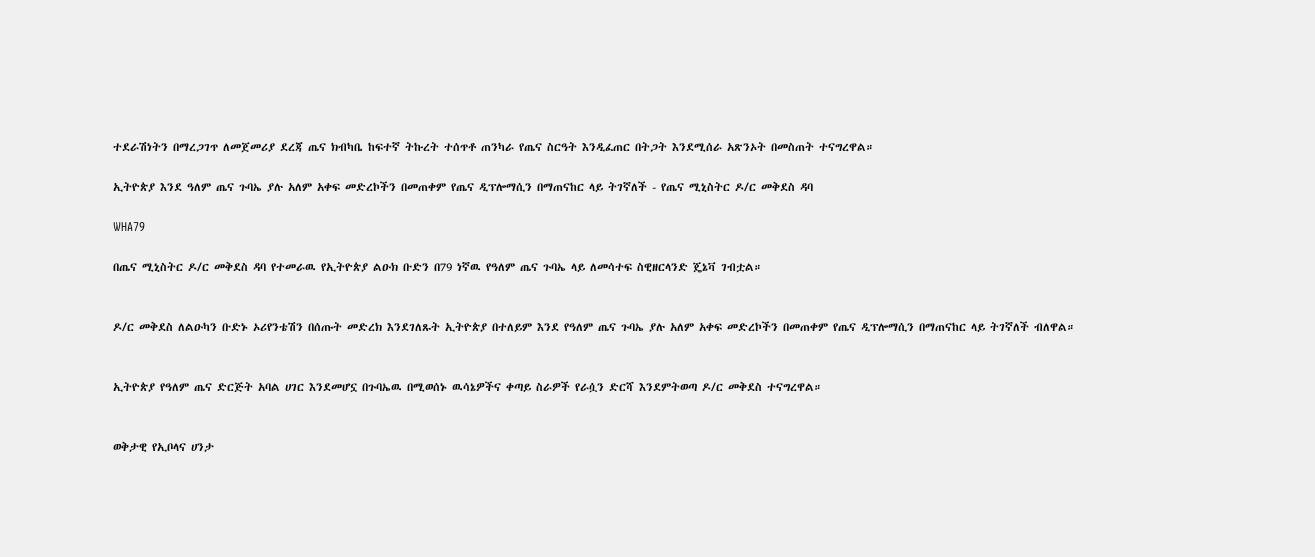ተደራሽነትን በማረጋገጥ ለመጀመሪያ ደረጃ ጤና ክብካቤ ከፍተኛ ትኩረት ተሰጥቶ ጠንካራ የጤና ስርዓት እንዲፈጠር በትጋት እንደሚሰራ አጽንኦት በመስጠት ተናግረዋል።

ኢትዮጵያ እንደ ዓለም ጤና ጉባኤ ያሉ አለም አቀፍ መድረኮችን በመጠቀም የጤና ዲፕሎማሲን በማጠናከር ላይ ትገኛለች - የጤና ሚኒስትር ዶ/ር መቅደስ ዳባ

WHA79

በጤና ሚኒስትር ዶ/ር መቅደስ ዳባ የተመራዉ የኢትዮጵያ ልዑክ ቡድን በ79 ነኛዉ የዓለም ጤና ጉባኤ ላይ ለመሳተፍ ስዊዘርላንድ ጄኔቫ ገብቷል።


ዶ/ር መቅደስ ለልዑካን ቡድኑ ኦሪየንቴሽን በሰጡት መድረክ እንደገለጹት ኢትዮጵያ በተለይም እንደ የዓለም ጤና ጉባኤ ያሉ አለም አቀፍ መድረኮችን በመጠቀም የጤና ዲፕሎማሲን በማጠናከር ላይ ትገኛለች ብለዋል።


ኢትዮጵያ የዓለም ጤና ድርጅት አባል ሀገር እንደመሆኗ በጉባኤዉ በሚወሰኑ ዉሳኔዎችና ቀጣይ ስራዎች የራሷን ድርሻ እንደምትወጣ ዶ/ር መቅደስ ተናግረዋል።


ወቅታዊ የኢቦላና ሀንታ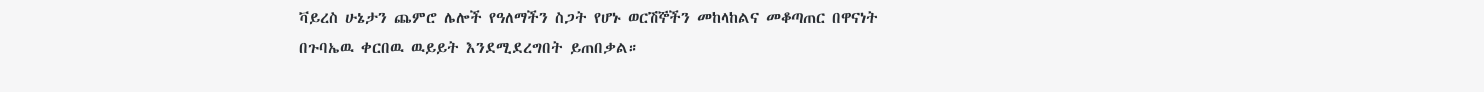ቫይረስ ሁኔታን ጨምሮ ሌሎች የዓለማችን ስጋት የሆኑ ወርሽኞችን መከላከልና መቆጣጠር በዋናነት በጉባኤዉ ቀርበዉ ዉይይት እንደሚደረግበት ይጠበቃል።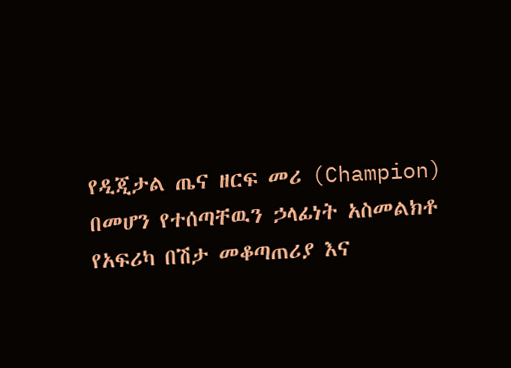የዲጂታል ጤና ዘርፍ መሪ (Champion) በመሆን የተሰጣቸዉን ኃላፊነት አስመልክቶ የአፍሪካ በሽታ መቆጣጠሪያ እና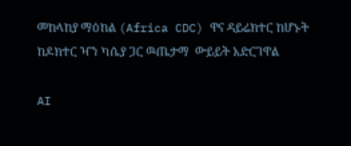መከላከያ ማዕከል (Africa CDC) ዋና ዳይሬክተር ከሆኑት ከዶክተር ዣን ካሴያ ጋር ዉጤታማ  ውይይት አድርገዋል

AI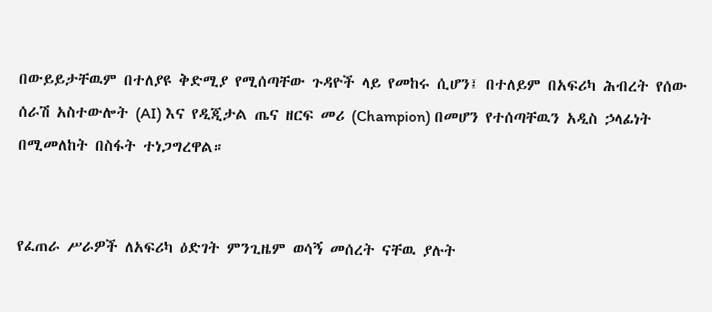በውይይታቸዉም በተለያዩ ቅድሚያ የሚሰጣቸው ጉዳዮች ላይ የመከሩ ሲሆን፤ በተለይም በአፍሪካ ሕብረት የሰው ሰራሽ አስተውሎት (AI) እና የዲጂታል ጤና ዘርፍ መሪ (Champion) በመሆን የተሰጣቸዉን አዲስ ኃላፊነት በሚመለከት በስፋት ተነጋግረዋል።


የፈጠራ ሥራዎች ለአፍሪካ ዕድገት ምንጊዜም ወሳኝ መሰረት ናቸዉ ያሉት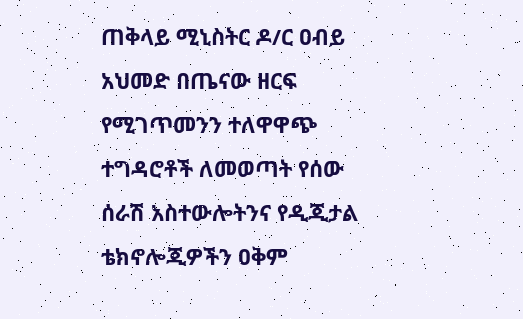ጠቅላይ ሚኒስትር ዶ/ር ዐብይ አህመድ በጤናው ዘርፍ የሚገጥመንን ተለዋዋጭ ተግዳሮቶች ለመወጣት የሰው ሰራሽ አስተውሎትንና የዲጂታል ቴክኖሎጂዎችን ዐቅም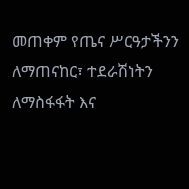መጠቀም የጤና ሥርዓታችንን ለማጠናከር፣ ተደራሽነትን ለማስፋፋት እና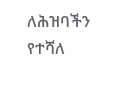ለሕዝባችን የተሻለ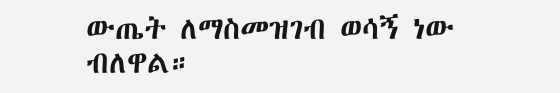ውጤት ለማስመዝገብ ወሳኝ ነው ብለዋል።